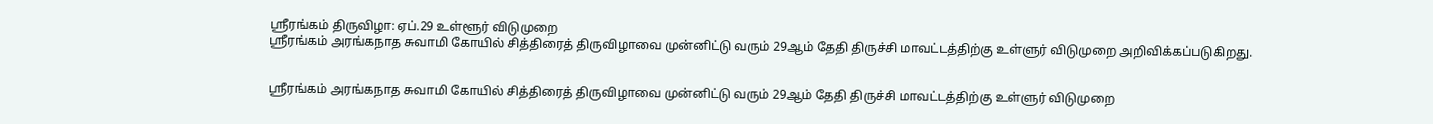ஸ்ரீரங்கம் திருவிழா: ஏப்.29 உள்ளூர் விடுமுறை
ஸ்ரீரங்கம் அரங்கநாத சுவாமி கோயில் சித்திரைத் திருவிழாவை முன்னிட்டு வரும் 29ஆம் தேதி திருச்சி மாவட்டத்திற்கு உள்ளுர் விடுமுறை அறிவிக்கப்படுகிறது.


ஸ்ரீரங்கம் அரங்கநாத சுவாமி கோயில் சித்திரைத் திருவிழாவை முன்னிட்டு வரும் 29ஆம் தேதி திருச்சி மாவட்டத்திற்கு உள்ளுர் விடுமுறை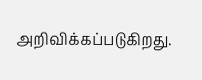அறிவிக்கப்படுகிறது.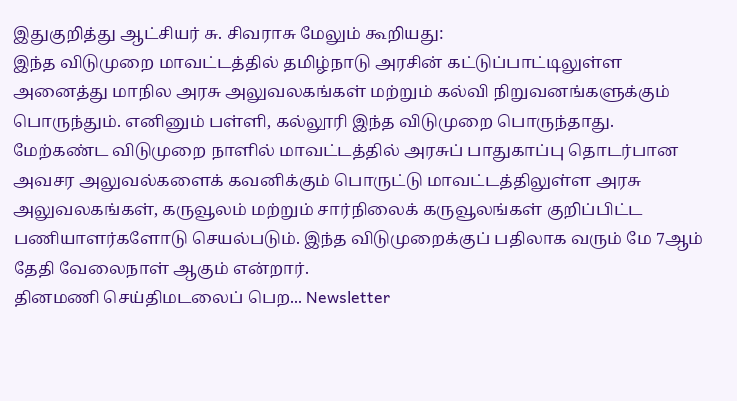இதுகுறித்து ஆட்சியர் சு. சிவராசு மேலும் கூறியது:
இந்த விடுமுறை மாவட்டத்தில் தமிழ்நாடு அரசின் கட்டுப்பாட்டிலுள்ள அனைத்து மாநில அரசு அலுவலகங்கள் மற்றும் கல்வி நிறுவனங்களுக்கும் பொருந்தும். எனினும் பள்ளி, கல்லூரி இந்த விடுமுறை பொருந்தாது.
மேற்கண்ட விடுமுறை நாளில் மாவட்டத்தில் அரசுப் பாதுகாப்பு தொடர்பான அவசர அலுவல்களைக் கவனிக்கும் பொருட்டு மாவட்டத்திலுள்ள அரசு அலுவலகங்கள், கருவூலம் மற்றும் சார்நிலைக் கருவூலங்கள் குறிப்பிட்ட பணியாளர்களோடு செயல்படும். இந்த விடுமுறைக்குப் பதிலாக வரும் மே 7ஆம் தேதி வேலைநாள் ஆகும் என்றார்.
தினமணி செய்திமடலைப் பெற... Newsletter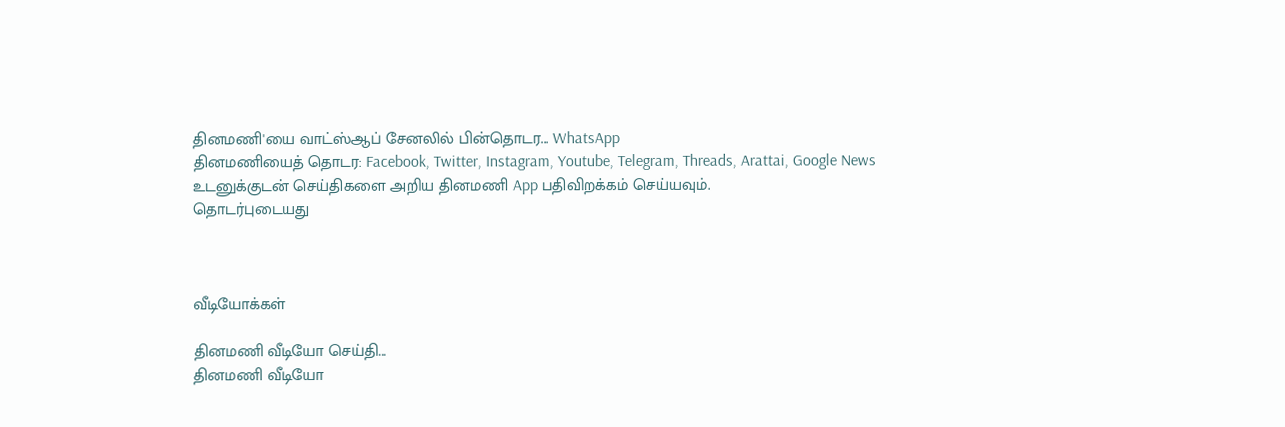தினமணி'யை வாட்ஸ்ஆப் சேனலில் பின்தொடர... WhatsApp
தினமணியைத் தொடர: Facebook, Twitter, Instagram, Youtube, Telegram, Threads, Arattai, Google News
உடனுக்குடன் செய்திகளை அறிய தினமணி App பதிவிறக்கம் செய்யவும்.
தொடர்புடையது



வீடியோக்கள்

தினமணி வீடியோ செய்தி...
தினமணி வீடியோ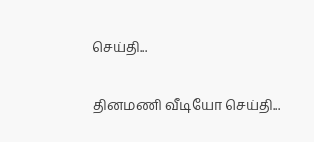செய்தி...

தினமணி வீடியோ செய்தி...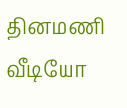தினமணி வீடியோ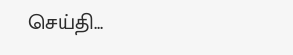செய்தி...